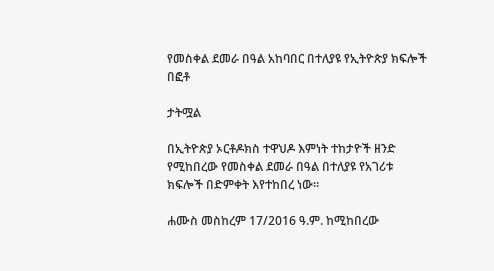የመስቀል ደመራ በዓል አከባበር በተለያዩ የኢትዮጵያ ክፍሎች በፎቶ

ታትሟል

በኢትዮጵያ ኦርቶዶክስ ተዋህዶ እምነት ተከታዮች ዘንድ የሚከበረው የመስቀል ደመራ በዓል በተለያዩ የአገሪቱ ክፍሎች በድምቀት እየተከበረ ነው።

ሐሙስ መስከረም 17/2016 ዓ.ም. ከሚከበረው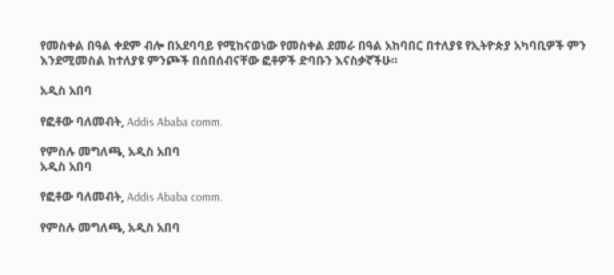የመስቀል በዓል ቀደም ብሎ በአደባባይ የሚከናወነው የመስቀል ደመራ በዓል አከባበር በተለያዩ የኢትዮጵያ አካባቢዎች ምን እንደሚመስል ከተለያዩ ምንጮች በሰበሰብናቸው ፎቶዎች ድባቡን እናስቃኛችሁ።

አዲስ አበባ

የፎቶው ባለመብት, Addis Ababa comm.

የምስሉ መግለጫ, አዲስ አበባ
አዲስ አበባ

የፎቶው ባለመብት, Addis Ababa comm.

የምስሉ መግለጫ, አዲስ አበባ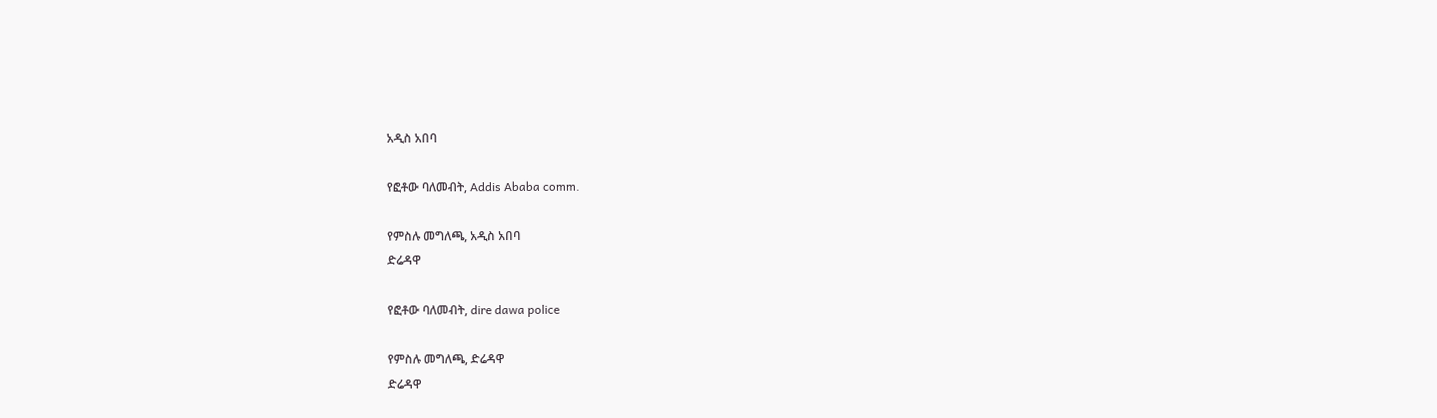አዲስ አበባ

የፎቶው ባለመብት, Addis Ababa comm.

የምስሉ መግለጫ, አዲስ አበባ
ድሬዳዋ

የፎቶው ባለመብት, dire dawa police

የምስሉ መግለጫ, ድሬዳዋ
ድሬዳዋ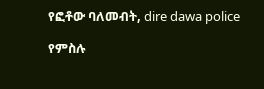የፎቶው ባለመብት, dire dawa police

የምስሉ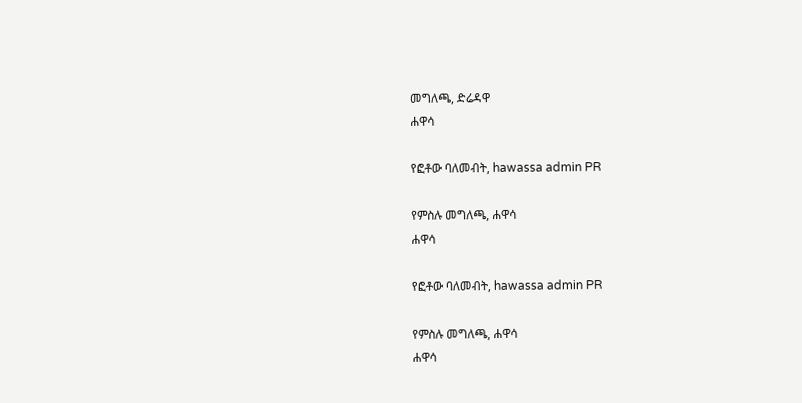መግለጫ, ድሬዳዋ
ሐዋሳ

የፎቶው ባለመብት, hawassa admin PR

የምስሉ መግለጫ, ሐዋሳ
ሐዋሳ

የፎቶው ባለመብት, hawassa admin PR

የምስሉ መግለጫ, ሐዋሳ
ሐዋሳ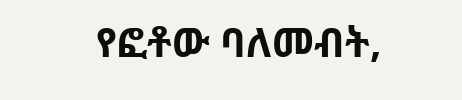የፎቶው ባለመብት,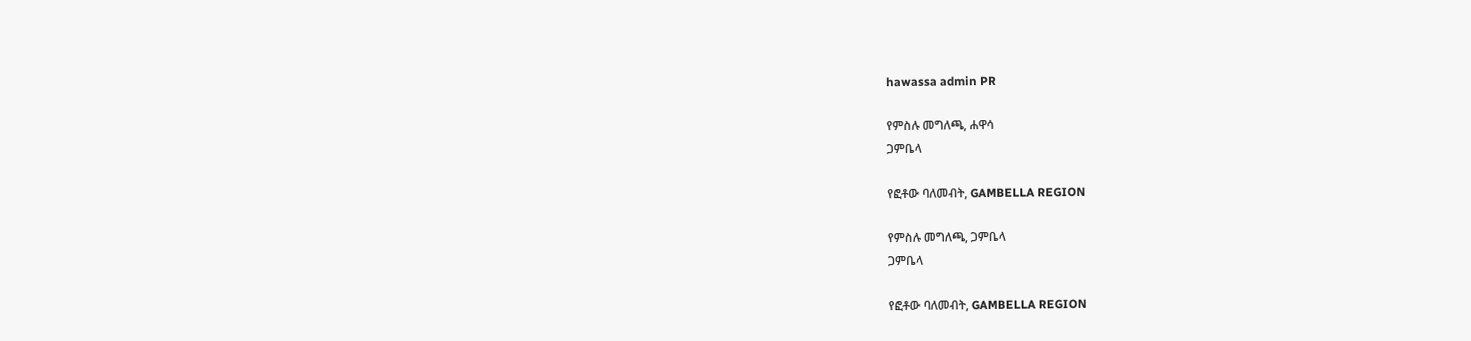hawassa admin PR

የምስሉ መግለጫ, ሐዋሳ
ጋምቤላ

የፎቶው ባለመብት, GAMBELLA REGION

የምስሉ መግለጫ, ጋምቤላ
ጋምቤላ

የፎቶው ባለመብት, GAMBELLA REGION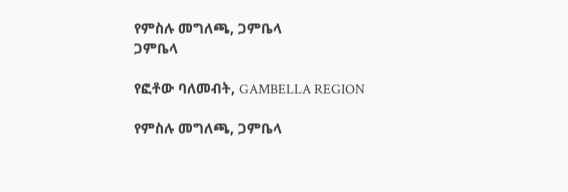የምስሉ መግለጫ, ጋምቤላ
ጋምቤላ

የፎቶው ባለመብት, GAMBELLA REGION

የምስሉ መግለጫ, ጋምቤላ